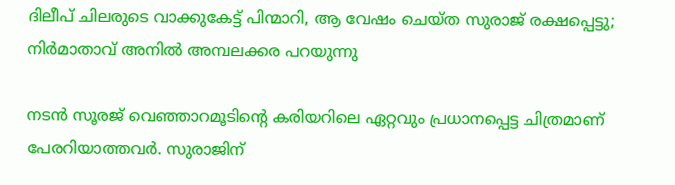ദിലീപ് ചിലരുടെ വാക്കുകേട്ട് പിന്മാറി, ആ വേഷം ചെയ്ത സുരാജ് രക്ഷപ്പെട്ടു; നിർമാതാവ് അനിൽ അമ്പലക്കര പറയുന്നു

നടൻ സൂരജ് വെഞ്ഞാറമൂടിന്റെ കരിയറിലെ ഏറ്റവും പ്രധാനപ്പെട്ട ചിത്രമാണ് പേരറിയാത്തവർ. സുരാജിന്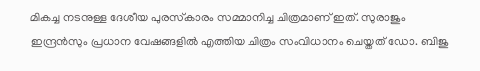മികച്ച നടനുള്ള ദേശീയ പുരസ്‌കാരം സമ്മാനിച്ച ചിത്രമാണ് ഇത്. സുരാജും ഇന്ദ്രൻസും പ്രധാന വേഷങ്ങളിൽ എത്തിയ ചിത്രം സംവിധാനം ചെയ്തത് ഡോ. ബിജു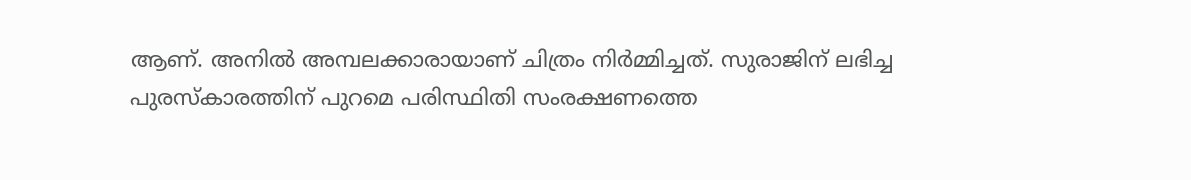ആണ്. അനിൽ അമ്പലക്കാരായാണ് ചിത്രം നിർമ്മിച്ചത്. സുരാജിന് ലഭിച്ച പുരസ്‌കാരത്തിന് പുറമെ പരിസ്ഥിതി സംരക്ഷണത്തെ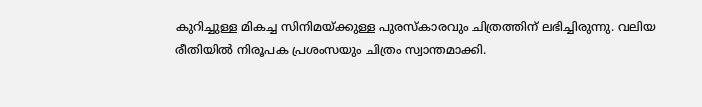കുറിച്ചുള്ള മികച്ച സിനിമയ്ക്കുള്ള പുരസ്കാരവും ചിത്രത്തിന് ലഭിച്ചിരുന്നു. വലിയ രീതിയിൽ നിരൂപക പ്രശംസയും ചിത്രം സ്വാന്തമാക്കി.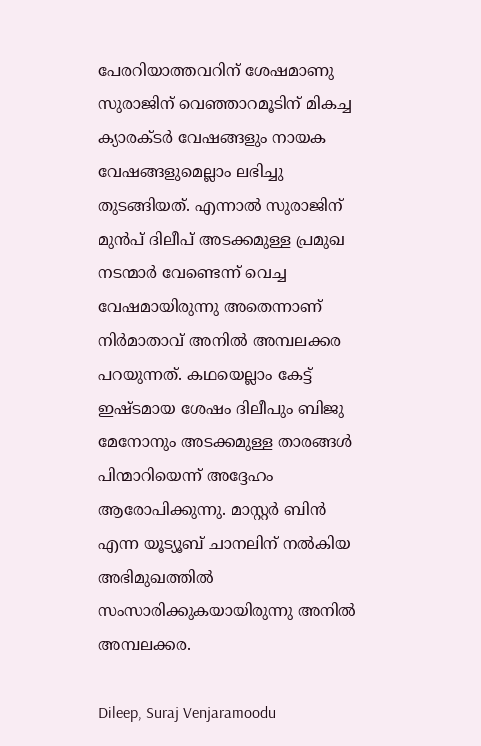പേരറിയാത്തവറിന് ശേഷമാണു സുരാജിന് വെഞ്ഞാറമൂടിന് മികച്ച ക്യാരക്ടർ വേഷങ്ങളും നായക വേഷങ്ങളുമെല്ലാം ലഭിച്ചു തുടങ്ങിയത്. എന്നാൽ സുരാജിന് മുൻപ് ദിലീപ് അടക്കമുള്ള പ്രമുഖ നടന്മാർ വേണ്ടെന്ന് വെച്ച വേഷമായിരുന്നു അതെന്നാണ് നിർമാതാവ് അനിൽ അമ്പലക്കര പറയുന്നത്. കഥയെല്ലാം കേട്ട് ഇഷ്ടമായ ശേഷം ദിലീപും ബിജു മേനോനും അടക്കമുള്ള താരങ്ങൾ പിന്മാറിയെന്ന് അദ്ദേഹം ആരോപിക്കുന്നു. മാസ്റ്റർ ബിൻ എന്ന യൂട്യൂബ് ചാനലിന് നൽകിയ അഭിമുഖത്തിൽ സംസാരിക്കുകയായിരുന്നു അനിൽ അമ്പലക്കര.

Dileep, Suraj Venjaramoodu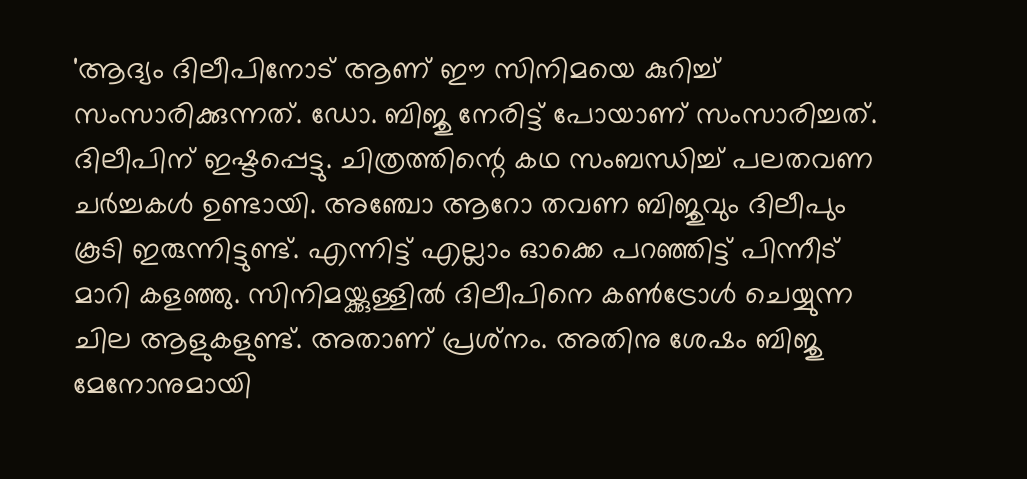'ആദ്യം ദിലീപിനോട് ആണ് ഈ സിനിമയെ കുറിച്ച് സംസാരിക്കുന്നത്. ഡോ. ബിജു നേരിട്ട് പോയാണ് സംസാരിച്ചത്. ദിലീപിന് ഇഷ്ടപ്പെട്ടു. ചിത്രത്തിന്റെ കഥ സംബന്ധിച്ച് പലതവണ ചർച്ചകൾ ഉണ്ടായി. അഞ്ചോ ആറോ തവണ ബിജുവും ദിലീപും കൂടി ഇരുന്നിട്ടുണ്ട്. എന്നിട്ട് എല്ലാം ഓക്കെ പറഞ്ഞിട്ട് പിന്നീട് മാറി കളഞ്ഞു. സിനിമയ്ക്കുള്ളിൽ ദിലീപിനെ കൺട്രോൾ ചെയ്യുന്ന ചില ആളുകളുണ്ട്. അതാണ് പ്രശ്‌നം. അതിനു ശേഷം ബിജു മേനോനുമായി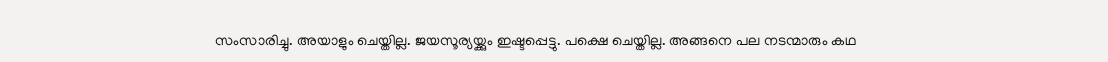സംസാരിച്ചു. അയാളും ചെയ്തില്ല. ജയസൂര്യയ്ക്കും ഇഷ്ടപ്പെട്ടു. പക്ഷെ ചെയ്തില്ല. അങ്ങനെ പല നടന്മാരും കഥ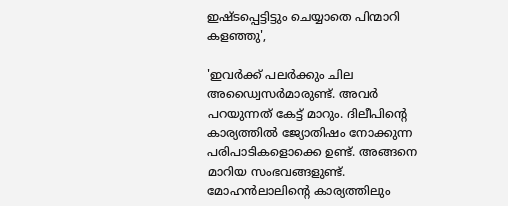ഇഷ്ടപ്പെട്ടിട്ടും ചെയ്യാതെ പിന്മാറി കളഞ്ഞു',

'ഇവർക്ക് പലർക്കും ചില അഡ്വൈസർമാരുണ്ട്. അവർ പറയുന്നത് കേട്ട് മാറും. ദിലീപിന്റെ കാര്യത്തിൽ ജ്യോതിഷം നോക്കുന്ന പരിപാടികളൊക്കെ ഉണ്ട്. അങ്ങനെ മാറിയ സംഭവങ്ങളുണ്ട്. മോഹൻലാലിന്റെ കാര്യത്തിലും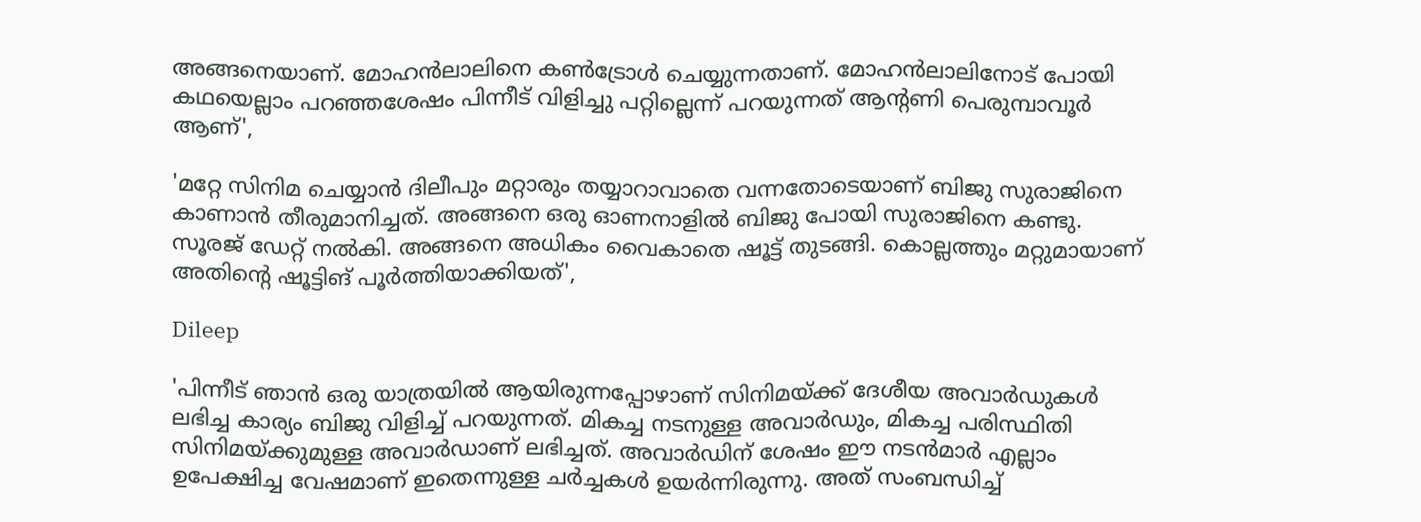അങ്ങനെയാണ്. മോഹൻലാലിനെ കൺട്രോൾ ചെയ്യുന്നതാണ്. മോഹൻലാലിനോട് പോയി കഥയെല്ലാം പറഞ്ഞശേഷം പിന്നീട് വിളിച്ചു പറ്റില്ലെന്ന് പറയുന്നത് ആന്റണി പെരുമ്പാവൂർ ആണ്',

'മറ്റേ സിനിമ ചെയ്യാൻ ദിലീപും മറ്റാരും തയ്യാറാവാതെ വന്നതോടെയാണ് ബിജു സുരാജിനെ കാണാൻ തീരുമാനിച്ചത്. അങ്ങനെ ഒരു ഓണനാളിൽ ബിജു പോയി സുരാജിനെ കണ്ടു. സൂരജ് ഡേറ്റ് നൽകി. അങ്ങനെ അധികം വൈകാതെ ഷൂട്ട് തുടങ്ങി. കൊല്ലത്തും മറ്റുമായാണ് അതിന്റെ ഷൂട്ടിങ് പൂർത്തിയാക്കിയത്',

Dileep

'പിന്നീട് ഞാൻ ഒരു യാത്രയിൽ ആയിരുന്നപ്പോഴാണ് സിനിമയ്ക്ക് ദേശീയ അവാർഡുകൾ ലഭിച്ച കാര്യം ബിജു വിളിച്ച് പറയുന്നത്. മികച്ച നടനുള്ള അവാർഡും, മികച്ച പരിസ്ഥിതി സിനിമയ്ക്കുമുള്ള അവാർഡാണ് ലഭിച്ചത്. അവാർഡിന് ശേഷം ഈ നടൻമാർ എല്ലാം ഉപേക്ഷിച്ച വേഷമാണ് ഇതെന്നുള്ള ചർച്ചകൾ ഉയർന്നിരുന്നു. അത് സംബന്ധിച്ച്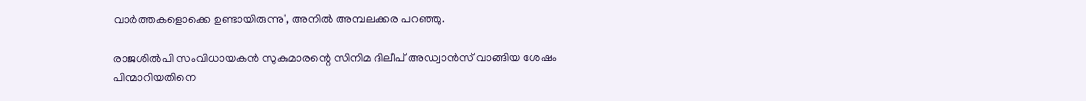വാർത്തകളൊക്കെ ഉണ്ടായിരുന്നു', അനിൽ അമ്പലക്കര പറഞ്ഞു.

രാജശിൽപി സംവിധായകൻ സുകുമാരന്റെ സിനിമ ദിലീപ് അഡ്വാൻസ് വാങ്ങിയ ശേഷം പിന്മാറിയതിനെ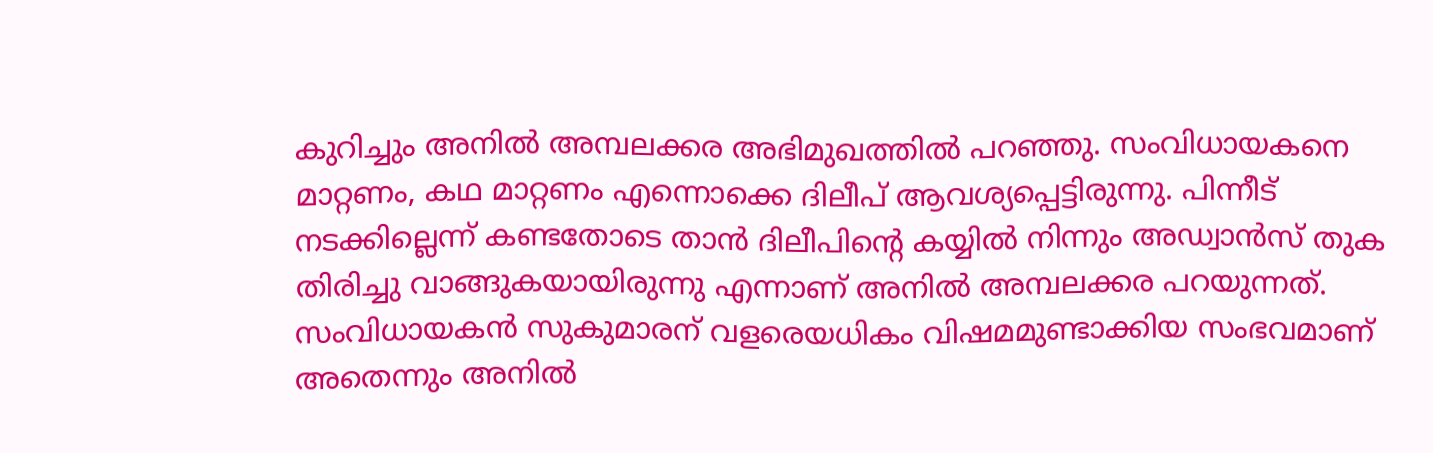കുറിച്ചും അനിൽ അമ്പലക്കര അഭിമുഖത്തിൽ പറഞ്ഞു. സംവിധായകനെ മാറ്റണം, കഥ മാറ്റണം എന്നൊക്കെ ദിലീപ് ആവശ്യപ്പെട്ടിരുന്നു. പിന്നീട് നടക്കില്ലെന്ന് കണ്ടതോടെ താൻ ദിലീപിന്റെ കയ്യിൽ നിന്നും അഡ്വാൻസ് തുക തിരിച്ചു വാങ്ങുകയായിരുന്നു എന്നാണ് അനിൽ അമ്പലക്കര പറയുന്നത്. സംവിധായകൻ സുകുമാരന് വളരെയധികം വിഷമമുണ്ടാക്കിയ സംഭവമാണ് അതെന്നും അനിൽ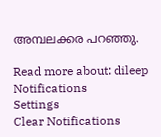അമ്പലക്കര പറഞ്ഞു.

Read more about: dileep
Notifications
Settings
Clear Notifications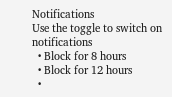Notifications
Use the toggle to switch on notifications
  • Block for 8 hours
  • Block for 12 hours
  •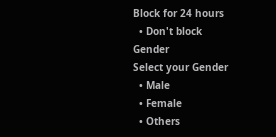Block for 24 hours
  • Don't block
Gender
Select your Gender
  • Male
  • Female
  • Others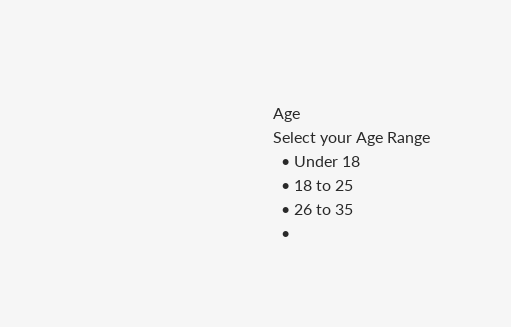Age
Select your Age Range
  • Under 18
  • 18 to 25
  • 26 to 35
  •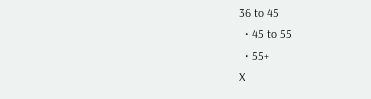36 to 45
  • 45 to 55
  • 55+
X